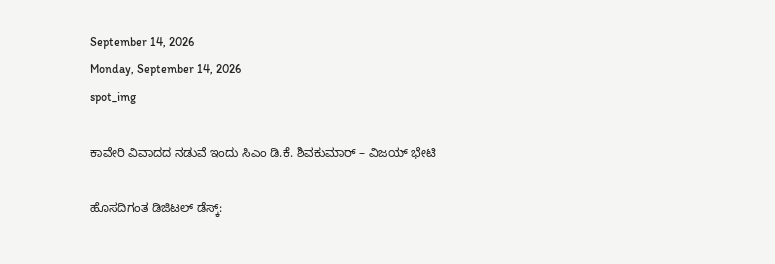September 14, 2026
Monday, September 14, 2026
spot_img

ಕಾವೇರಿ ವಿವಾದದ ನಡುವೆ ಇಂದು ಸಿಎಂ ಡಿ.ಕೆ. ಶಿವಕುಮಾರ್‌ – ವಿಜಯ್‌ ಭೇಟಿ

ಹೊಸದಿಗಂತ ಡಿಜಿಟಲ್‌ ಡೆಸ್ಕ್‌: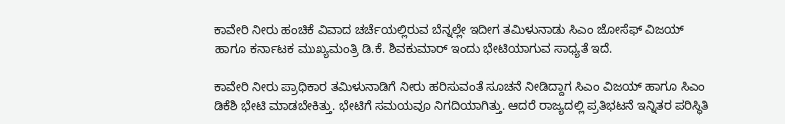ಕಾವೇರಿ ನೀರು ಹಂಚಿಕೆ ವಿವಾದ ಚರ್ಚೆಯಲ್ಲಿರುವ ಬೆನ್ನಲ್ಲೇ ಇದೀಗ ತಮಿಳುನಾಡು ಸಿಎಂ ಜೋಸೆಫ್‌ ವಿಜಯ್‌ ಹಾಗೂ ಕರ್ನಾಟಕ ಮುಖ್ಯಮಂತ್ರಿ ಡಿ.ಕೆ. ಶಿವಕುಮಾರ್‌ ಇಂದು ಭೇಟಿಯಾಗುವ ಸಾಧ್ಯತೆ ಇದೆ.

ಕಾವೇರಿ ನೀರು ಪ್ರಾಧಿಕಾರ ತಮಿಳುನಾಡಿಗೆ ನೀರು ಹರಿಸುವಂತೆ ಸೂಚನೆ ನೀಡಿದ್ದಾಗ ಸಿಎಂ ವಿಜಯ್‌ ಹಾಗೂ ಸಿಎಂ ಡಿಕೆಶಿ ಭೇಟಿ ಮಾಡಬೇಕಿತ್ತು. ಭೇಟಿಗೆ ಸಮಯವೂ ನಿಗದಿಯಾಗಿತ್ತು. ಆದರೆ ರಾಜ್ಯದಲ್ಲಿ ಪ್ರತಿಭಟನೆ ಇನ್ನಿತರ ಪರಿಸ್ಥಿತಿ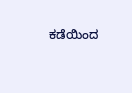ಕಡೆಯಿಂದ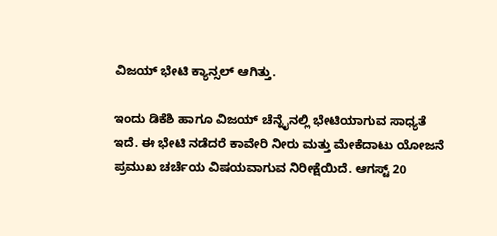ವಿಜಯ್‌ ಭೇಟಿ ಕ್ಯಾನ್ಸಲ್‌ ಆಗಿತ್ತು.

ಇಂದು ಡಿಕೆಶಿ ಹಾಗೂ ವಿಜಯ್‌ ಚೆನ್ನೈನಲ್ಲಿ ಭೇಟಿಯಾಗುವ ಸಾಧ್ಯತೆ ಇದೆ. ಈ ಭೇಟಿ ನಡೆದರೆ ಕಾವೇರಿ ನೀರು ಮತ್ತು ಮೇಕೆದಾಟು ಯೋಜನೆ ಪ್ರಮುಖ ಚರ್ಚೆಯ ವಿಷಯವಾಗುವ ನಿರೀಕ್ಷೆಯಿದೆ. ಆಗಸ್ಟ್ 20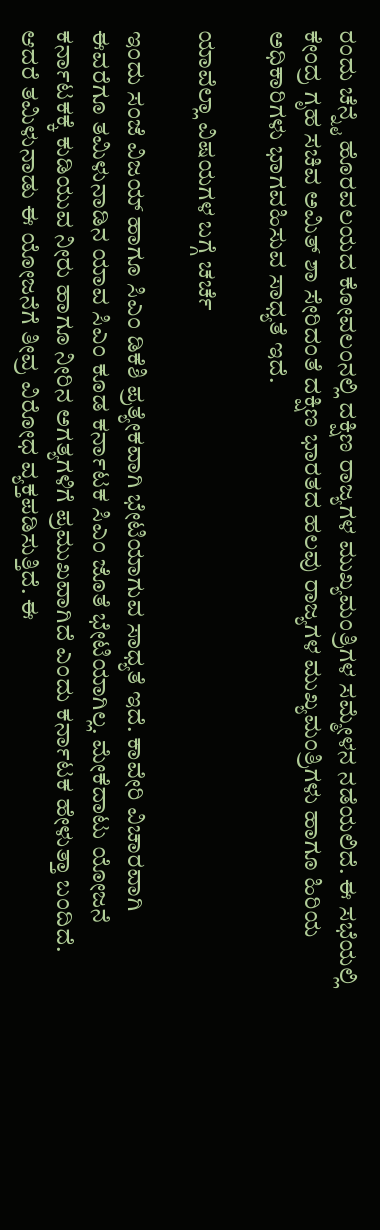ರಂದು ಚೆನ್ನೈ ಹೊರವಲಯದ ಕೋವಲಂನಲ್ಲಿ ದಕ್ಷಿಣ ರಾಜ್ಯಗಳ ಮುಖ್ಯಮಂತ್ರಿಗಳ ಸಮ್ಮೇಳನ ನಡೆಯಲಿದೆ. ಈ ಸಭೆಯಲ್ಲಿ ಕೇಂದ್ರ ಗೃಹ ಸಚಿವ ಅಮಿತ್ ಶಾ ಸೇರಿದಂತೆ ದಕ್ಷಿಣ ಭಾರತದ ಹಲವು ರಾಜ್ಯಗಳ ಮುಖ್ಯಮಂತ್ರಿಗಳು ಹಾಗೂ ಹಿರಿಯ ಅಧಿಕಾರಿಗಳು ಭಾಗವಹಿಸುವ ಸಾಧ್ಯತೆ ಇದೆ.

ಯಾವೆಲ್ಲಾ ವಿಷಯಗಳ ಬಗ್ಗೆ ಚರ್ಚೆ

ಇಂದು ಸಂಜೆ ವಿಜಯ್‌ ಹಾಗೂ ಸಿಎಂ ಡಿಕೆಶಿ ಪ್ರತ್ಯೇಕವಾಗಿ ಭೇಟಿಯಾಗುವ ಸಾಧ್ಯತೆ ಇದೆ. ಕಾವೇರಿ ವಿಚಾರವಾಗಿ ಈವರೆಗೂ ತಮಿಳುನಾಡಿನ ಯಾವ ಸಿಎಂ ಕೂಡ ಕರ್ನಾಟಕ ಸಿಎಂ ಜೊತೆ ಭೇಟಿಯಾಗಿಲ್ಲ. ಮೇಕೆದಾಟು ಯೋಜನೆ ಕರ್ನಾಟಕಕ್ಕೆ ಕುಡಿಯುವ ನೀರು ಹಾಗೂ ನೀರಿನ ಅಗತ್ಯಗಳಿಗೆ ಪ್ರಮುಖವಾಗಿದೆ ಎಂದು ಕರ್ನಾಟಕ ಹೇಳುತ್ತಾ ಬಂದಿದೆ. ಆದರೆ ತಮಿಳುನಾಡು ಈ ಯೋಜನೆಗೆ ತೀವ್ರ ವಿರೋಧ ವ್ಯಕ್ತಪಡಿಸುತ್ತಿದೆ. ಈ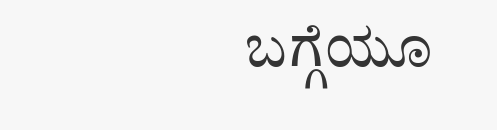ಬಗ್ಗೆಯೂ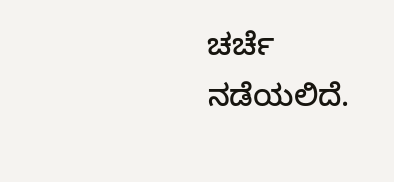ಚರ್ಚೆ ನಡೆಯಲಿದೆ.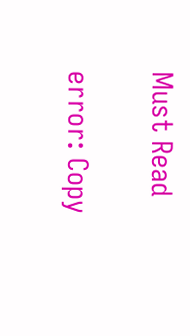Must Read

error: Copy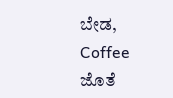ಬೇಡ, Coffee ಜೊತೆ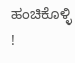ಹಂಚಿಕೊಳ್ಳಿ !